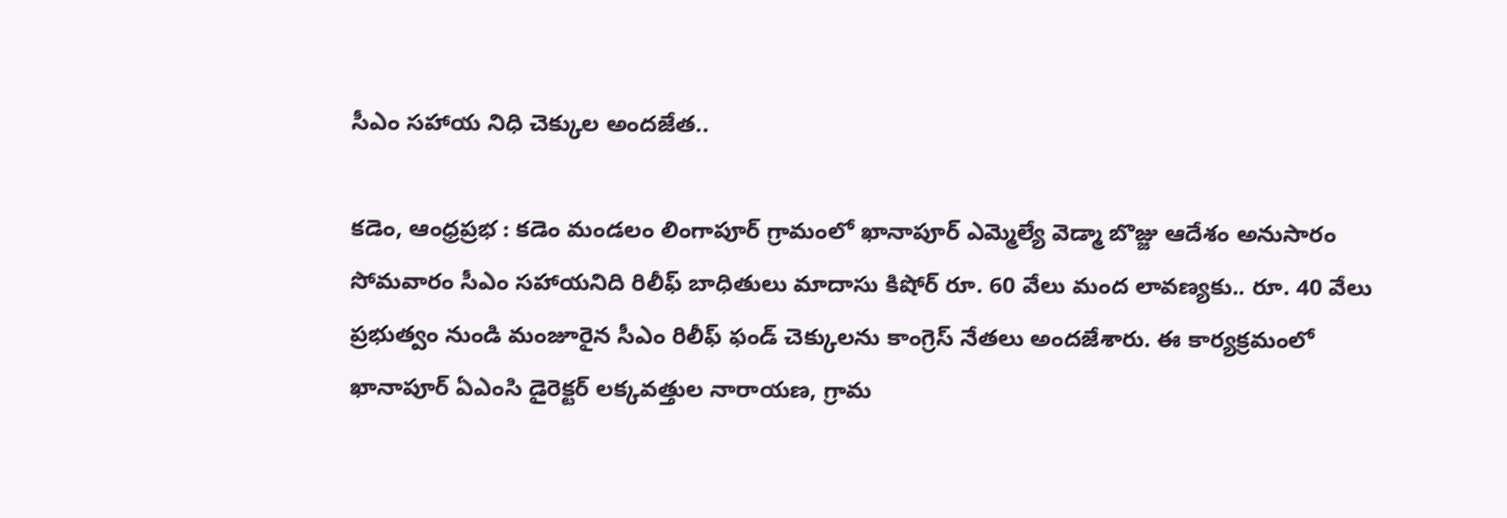సీఎం సహాయ నిధి చెక్కుల అందజేత..

కడెం, ఆంధ్రప్రభ : కడెం మండలం లింగాపూర్ గ్రామంలో ఖానాపూర్ ఎమ్మెల్యే వెడ్మా బొజ్జు ఆదేశం అనుసారం సోమవారం సీఎం సహాయనిది రిలీఫ్ బాధితులు మాదాసు కిషోర్ రూ. 60 వేలు మంద లావణ్యకు.. రూ. 40 వేలు ప్రభుత్వం నుండి మంజూరైన సీఎం రిలీఫ్ ఫండ్ చెక్కులను కాంగ్రెస్ నేతలు అందజేశారు. ఈ కార్యక్రమంలో ఖానాపూర్ ఏఎంసి డైరెక్టర్ లక్కవత్తుల నారాయణ, గ్రామ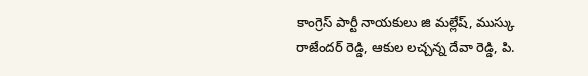కాంగ్రెస్ పార్టీ నాయకులు జి మల్లేష్, ముస్కు రాజేందర్ రెడ్డి, ఆకుల లచ్చన్న దేవా రెడ్డి, పి.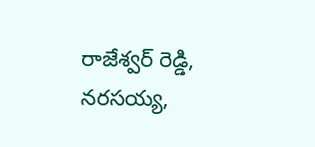రాజేశ్వర్ రెడ్డి, నరసయ్య,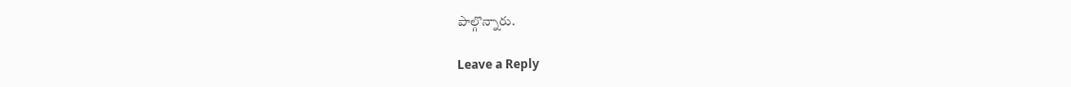పాల్గొన్నారు.

Leave a Reply